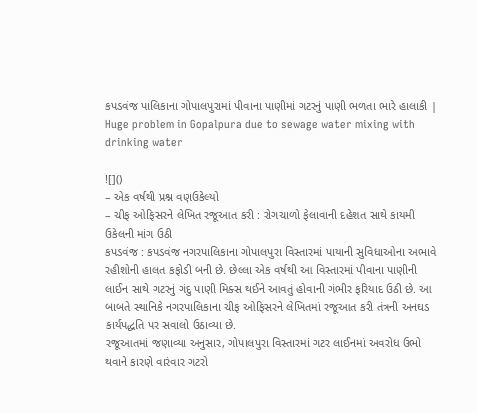કપડવંજ પાલિકાના ગોપાલપુરામાં પીવાના પાણીમાં ગટરનું પાણી ભળતા ભારે હાલાકી | Huge problem in Gopalpura due to sewage water mixing with drinking water

![]()
– એક વર્ષથી પ્રશ્ન વણઉકેલ્યો
– ચીફ ઓફિસરને લેખિત રજૂઆત કરી : રોગચાળો ફેલાવાની દહેશત સાથે કાયમી ઉકેલની માંગ ઉઠી
કપડવંજ : કપડવંજ નગરપાલિકાના ગોપાલપુરા વિસ્તારમાં પાયાની સુવિધાઓના અભાવે રહીશોની હાલત કફોડી બની છે. છેલ્લા એક વર્ષથી આ વિસ્તારમાં પીવાના પાણીની લાઈન સાથે ગટરનું ગંદુ પાણી મિક્સ થઈને આવતું હોવાની ગંભીર ફરિયાદ ઉઠી છે. આ બાબતે સ્થાનિકે નગરપાલિકાના ચીફ ઓફિસરને લેખિતમાં રજૂઆત કરી તંત્રની અનઘડ કાર્યપદ્ધતિ પર સવાલો ઉઠાવ્યા છે.
રજૂઆતમાં જણાવ્યા અનુસાર, ગોપાલપુરા વિસ્તારમાં ગટર લાઈનમાં અવરોધ ઉભો થવાને કારણે વારંવાર ગટરો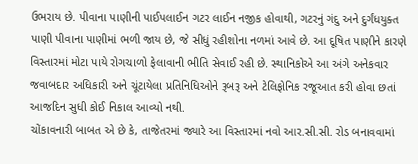ઉભરાય છે. પીવાના પાણીની પાઈપલાઈન ગટર લાઈન નજીક હોવાથી, ગટરનું ગંદુ અને દુર્ગંધયુક્ત પાણી પીવાના પાણીમાં ભળી જાય છે, જે સીધું રહીશોના નળમાં આવે છે. આ દૂષિત પાણીને કારણે વિસ્તારમાં મોટા પાયે રોગચાળો ફેલાવાની ભીતિ સેવાઈ રહી છે. સ્થાનિકોએ આ અંગે અનેકવાર જવાબદાર અધિકારી અને ચૂંટાયેલા પ્રતિનિધિઓને રૂબરૂ અને ટેલિફોનિક રજૂઆત કરી હોવા છતાં આજદિન સુધી કોઈ નિકાલ આવ્યો નથી.
ચોંકાવનારી બાબત એ છે કે, તાજેતરમાં જ્યારે આ વિસ્તારમાં નવો આર.સી.સી. રોડ બનાવવામાં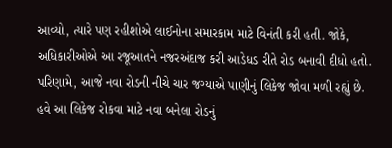આવ્યો, ત્યારે પણ રહીશોએ લાઈનોના સમારકામ માટે વિનંતી કરી હતી. જોકે, અધિકારીઓએ આ રજૂઆતને નજરઅંદાજ કરી આડેધડ રીતે રોડ બનાવી દીધો હતો. પરિણામે, આજે નવા રોડની નીચે ચાર જગ્યાએ પાણીનું લિકેજ જોવા મળી રહ્યું છે. હવે આ લિકેજ રોકવા માટે નવા બનેલા રોડનું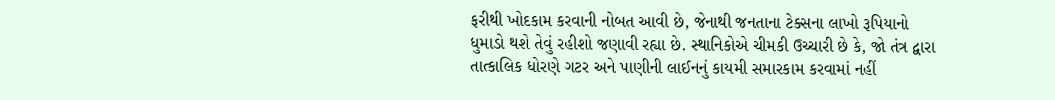ફરીથી ખોદકામ કરવાની નોબત આવી છે, જેનાથી જનતાના ટેક્સના લાખો રૂપિયાનો ધુમાડો થશે તેવું રહીશો જણાવી રહ્યા છે. સ્થાનિકોએ ચીમકી ઉચ્ચારી છે કે, જો તંત્ર દ્વારા તાત્કાલિક ધોરણે ગટર અને પાણીની લાઈનનું કાયમી સમારકામ કરવામાં નહીં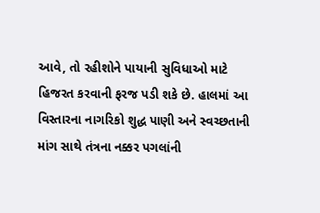આવે, તો રહીશોને પાયાની સુવિધાઓ માટે હિજરત કરવાની ફરજ પડી શકે છે. હાલમાં આ વિસ્તારના નાગરિકો શુદ્ધ પાણી અને સ્વચ્છતાની માંગ સાથે તંત્રના નક્કર પગલાંની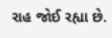રાહ જોઈ રહ્યા છે.